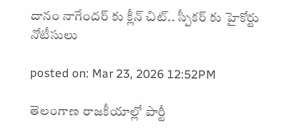దానం నాగేందర్ కు క్లీన్ చిట్.. స్పీకర్ కు హైకోర్టు నోటీసులు

posted on: Mar 23, 2026 12:52PM

తెలంగాణ రాజకీయాల్లో పార్టీ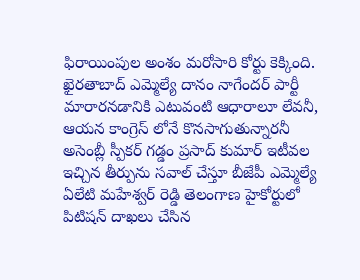ఫిరాయింపుల అంశం మరోసారి కోర్టు కెక్కింది.  ఖైరతాబాద్ ఎమ్మెల్యే దానం నాగేందర్‌ పార్టీ మారారనడానికి ఎటువంటి ఆధారాలూ లేవనీ, ఆయన కాంగ్రెస్ లోనే కొనసాగుతున్నారనీ  అసెంబ్లీ స్పీకర్ గడ్డం ప్రసాద్ కుమార్ ఇటీవల ఇచ్చిన తీర్పును సవాల్ చేస్తూ బీజేపీ ఎమ్మెల్యే ఏలేటి మహేశ్వర్ రెడ్డి తెలంగాణ హైకోర్టులో పిటిషన్ దాఖలు చేసిన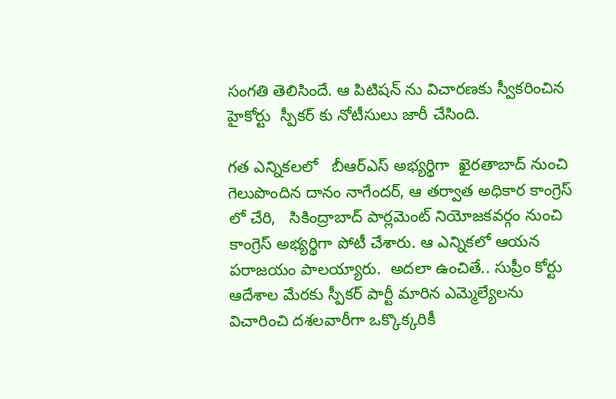సంగతి తెలిసిందే. ఆ పిటిషన్ ను విచారణకు స్వీకరించిన హైకోర్టు  స్పీకర్ కు నోటీసులు జారీ చేసింది.

గత ఎన్నికలలో   బీఆర్ఎస్ అభ్యర్థిగా  ఖైరతాబాద్ నుంచి గెలుపొందిన దానం నాగేందర్, ఆ తర్వాత అధికార కాంగ్రెస్ లో చేరి,   సికింద్రాబాద్ పార్లమెంట్ నియోజకవర్గం నుంచి కాంగ్రెస్ అభ్యర్థిగా పోటీ చేశారు. ఆ ఎన్నికలో ఆయన పరాజయం పాలయ్యారు.  అదలా ఉంచితే.. సుప్రీం కోర్టు ఆదేశాల మేరకు స్పీకర్ పార్టీ మారిన ఎమ్మెల్యేలను విచారించి దశలవారీగా ఒక్కొక్కరికీ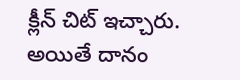క్లీన్ చిట్ ఇచ్చారు. అయితే దానం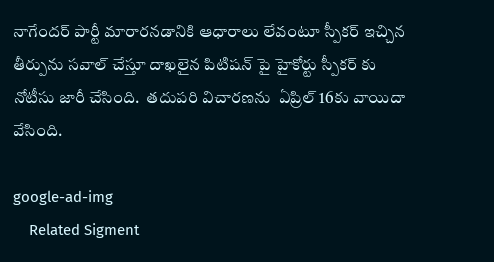నాగేందర్ పార్టీ మారారనడానికి ఆధారాలు లేవంటూ స్పీకర్ ఇచ్చిన తీర్పును సవాల్ చేస్తూ దాఖలైన పిటిషన్ పై హైకోర్టు స్పీకర్ కు నోటీసు జారీ చేసింది.  తదుపరి విచారణను  ఏప్రిల్ 16కు వాయిదా వేసింది.

google-ad-img
    Related Sigment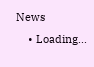News
    • Loading...